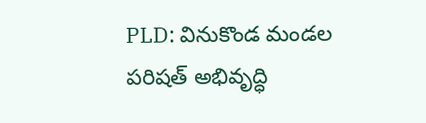PLD: వినుకొండ మండల పరిషత్ అభివృద్ధి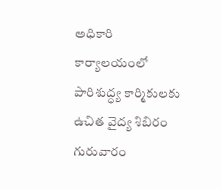అధికారి కార్యాలయంలో పారిశుద్ధ్య కార్మికులకు ఉచిత వైద్య శిబిరం గురువారం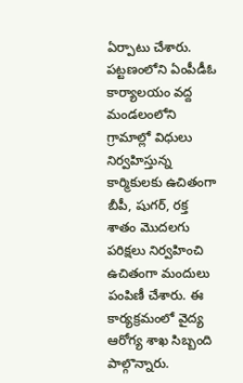ఏర్పాటు చేశారు. పట్టణంలోని ఏంపీడీఓ కార్యాలయం వద్ద మండలంలోని గ్రామాల్లో విధులు నిర్వహిస్తున్న కార్మికులకు ఉచితంగా బీపీ, షుగర్, రక్త శాతం మొదలగు పరిక్షలు నిర్వహించి ఉచితంగా మందులు పంపిణీ చేశారు. ఈ కార్యక్రమంలో వైద్య ఆరోగ్య శాఖ సిబ్బంది పాల్గొన్నారు.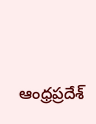ఆంధ్రప్రదేశ్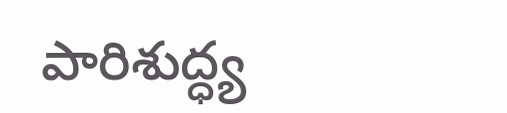పారిశుద్ధ్య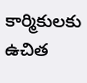కార్మికులకు ఉచిత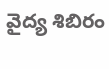వైద్య శిబిరం